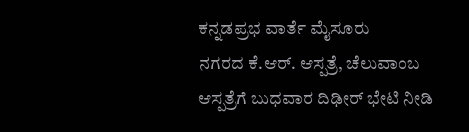ಕನ್ನಡಪ್ರಭ ವಾರ್ತೆ ಮೈಸೂರು
ನಗರದ ಕೆ.ಆರ್. ಆಸ್ಪತ್ರೆ, ಚೆಲುವಾಂಬ ಆಸ್ಪತ್ರೆಗೆ ಬುಧವಾರ ದಿಢೀರ್ ಭೇಟಿ ನೀಡಿ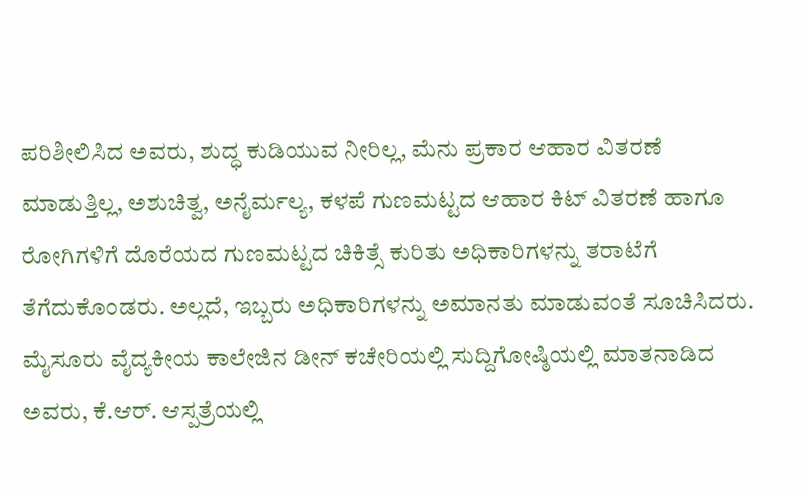ಪರಿಶೀಲಿಸಿದ ಅವರು, ಶುದ್ಧ ಕುಡಿಯುವ ನೀರಿಲ್ಲ, ಮೆನು ಪ್ರಕಾರ ಆಹಾರ ವಿತರಣೆ ಮಾಡುತ್ತಿಲ್ಲ, ಅಶುಚಿತ್ವ, ಅನೈರ್ಮಲ್ಯ, ಕಳಪೆ ಗುಣಮಟ್ಟದ ಆಹಾರ ಕಿಟ್ ವಿತರಣೆ ಹಾಗೂ ರೋಗಿಗಳಿಗೆ ದೊರೆಯದ ಗುಣಮಟ್ಟದ ಚಿಕಿತ್ಸೆ ಕುರಿತು ಅಧಿಕಾರಿಗಳನ್ನು ತರಾಟೆಗೆ ತೆಗೆದುಕೊಂಡರು. ಅಲ್ಲದೆ, ಇಬ್ಬರು ಅಧಿಕಾರಿಗಳನ್ನು ಅಮಾನತು ಮಾಡುವಂತೆ ಸೂಚಿಸಿದರು.
ಮೈಸೂರು ವೈದ್ಯಕೀಯ ಕಾಲೇಜಿನ ಡೀನ್ ಕಚೇರಿಯಲ್ಲಿ ಸುದ್ದಿಗೋಷ್ಠಿಯಲ್ಲಿ ಮಾತನಾಡಿದ ಅವರು, ಕೆ.ಆರ್. ಆಸ್ಪತ್ರೆಯಲ್ಲಿ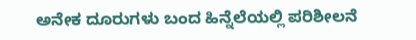ಅನೇಕ ದೂರುಗಳು ಬಂದ ಹಿನ್ನೆಲೆಯಲ್ಲಿ ಪರಿಶೀಲನೆ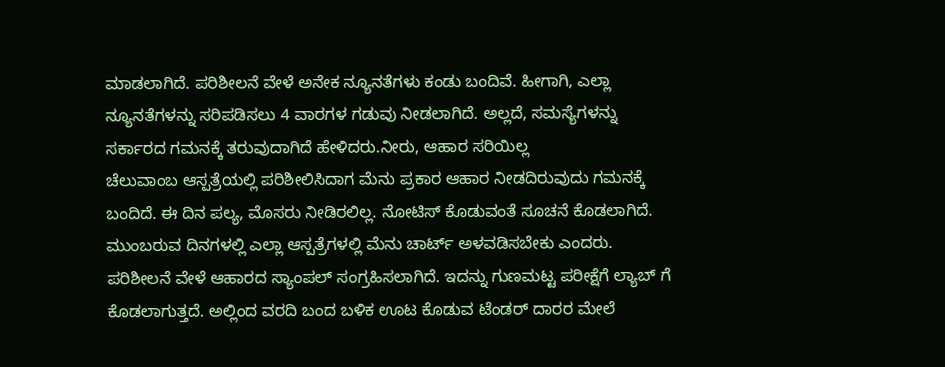ಮಾಡಲಾಗಿದೆ. ಪರಿಶೀಲನೆ ವೇಳೆ ಅನೇಕ ನ್ಯೂನತೆಗಳು ಕಂಡು ಬಂದಿವೆ. ಹೀಗಾಗಿ, ಎಲ್ಲಾ ನ್ಯೂನತೆಗಳನ್ನು ಸರಿಪಡಿಸಲು 4 ವಾರಗಳ ಗಡುವು ನೀಡಲಾಗಿದೆ. ಅಲ್ಲದೆ, ಸಮಸ್ಯೆಗಳನ್ನು ಸರ್ಕಾರದ ಗಮನಕ್ಕೆ ತರುವುದಾಗಿದೆ ಹೇಳಿದರು.ನೀರು, ಆಹಾರ ಸರಿಯಿಲ್ಲ
ಚೆಲುವಾಂಬ ಆಸ್ಪತ್ರೆಯಲ್ಲಿ ಪರಿಶೀಲಿಸಿದಾಗ ಮೆನು ಪ್ರಕಾರ ಆಹಾರ ನೀಡದಿರುವುದು ಗಮನಕ್ಕೆ ಬಂದಿದೆ. ಈ ದಿನ ಪಲ್ಯ, ಮೊಸರು ನೀಡಿರಲಿಲ್ಲ. ನೋಟಿಸ್ ಕೊಡುವಂತೆ ಸೂಚನೆ ಕೊಡಲಾಗಿದೆ. ಮುಂಬರುವ ದಿನಗಳಲ್ಲಿ ಎಲ್ಲಾ ಆಸ್ಪತ್ರೆಗಳಲ್ಲಿ ಮೆನು ಚಾರ್ಟ್ ಅಳವಡಿಸಬೇಕು ಎಂದರು.
ಪರಿಶೀಲನೆ ವೇಳೆ ಆಹಾರದ ಸ್ಯಾಂಪಲ್ ಸಂಗ್ರಹಿಸಲಾಗಿದೆ. ಇದನ್ನು ಗುಣಮಟ್ಟ ಪರೀಕ್ಷೆಗೆ ಲ್ಯಾಬ್ ಗೆ ಕೊಡಲಾಗುತ್ತದೆ. ಅಲ್ಲಿಂದ ವರದಿ ಬಂದ ಬಳಿಕ ಊಟ ಕೊಡುವ ಟೆಂಡರ್ ದಾರರ ಮೇಲೆ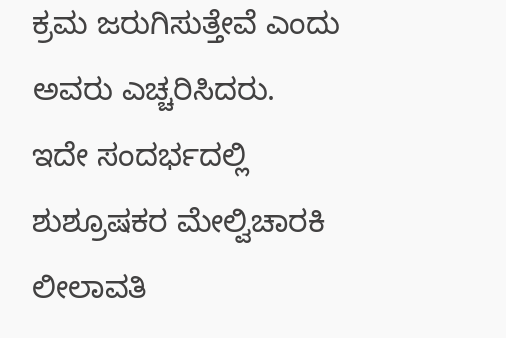ಕ್ರಮ ಜರುಗಿಸುತ್ತೇವೆ ಎಂದು ಅವರು ಎಚ್ಚರಿಸಿದರು.
ಇದೇ ಸಂದರ್ಭದಲ್ಲಿ ಶುಶ್ರೂಷಕರ ಮೇಲ್ವಿಚಾರಕಿ ಲೀಲಾವತಿ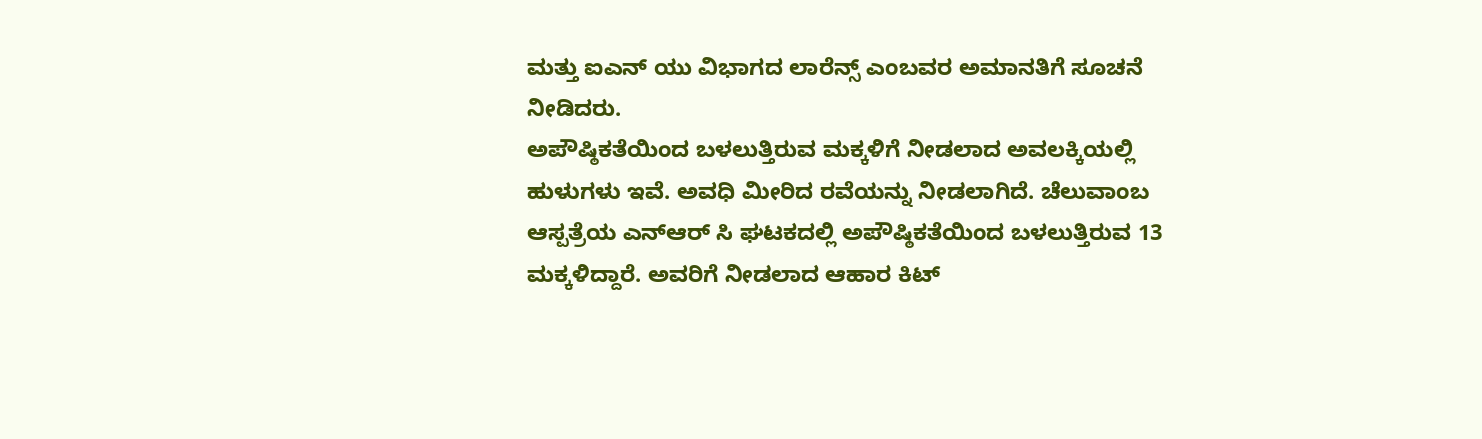ಮತ್ತು ಐಎನ್ ಯು ವಿಭಾಗದ ಲಾರೆನ್ಸ್ ಎಂಬವರ ಅಮಾನತಿಗೆ ಸೂಚನೆ ನೀಡಿದರು.
ಅಪೌಷ್ಠಿಕತೆಯಿಂದ ಬಳಲುತ್ತಿರುವ ಮಕ್ಕಳಿಗೆ ನೀಡಲಾದ ಅವಲಕ್ಕಿಯಲ್ಲಿ ಹುಳುಗಳು ಇವೆ. ಅವಧಿ ಮೀರಿದ ರವೆಯನ್ನು ನೀಡಲಾಗಿದೆ. ಚೆಲುವಾಂಬ ಆಸ್ಪತ್ರೆಯ ಎನ್ಆರ್ ಸಿ ಘಟಕದಲ್ಲಿ ಅಪೌಷ್ಠಿಕತೆಯಿಂದ ಬಳಲುತ್ತಿರುವ 13 ಮಕ್ಕಳಿದ್ದಾರೆ. ಅವರಿಗೆ ನೀಡಲಾದ ಆಹಾರ ಕಿಟ್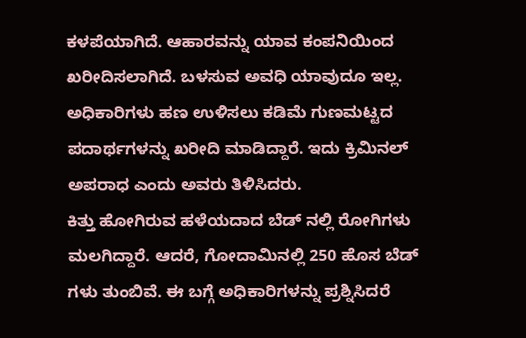ಕಳಪೆಯಾಗಿದೆ. ಆಹಾರವನ್ನು ಯಾವ ಕಂಪನಿಯಿಂದ ಖರೀದಿಸಲಾಗಿದೆ. ಬಳಸುವ ಅವಧಿ ಯಾವುದೂ ಇಲ್ಲ. ಅಧಿಕಾರಿಗಳು ಹಣ ಉಳಿಸಲು ಕಡಿಮೆ ಗುಣಮಟ್ಟದ ಪದಾರ್ಥಗಳನ್ನು ಖರೀದಿ ಮಾಡಿದ್ದಾರೆ. ಇದು ಕ್ರಿಮಿನಲ್ ಅಪರಾಧ ಎಂದು ಅವರು ತಿಳಿಸಿದರು.
ಕಿತ್ತು ಹೋಗಿರುವ ಹಳೆಯದಾದ ಬೆಡ್ ನಲ್ಲಿ ರೋಗಿಗಳು ಮಲಗಿದ್ದಾರೆ. ಆದರೆ, ಗೋದಾಮಿನಲ್ಲಿ 250 ಹೊಸ ಬೆಡ್ ಗಳು ತುಂಬಿವೆ. ಈ ಬಗ್ಗೆ ಅಧಿಕಾರಿಗಳನ್ನು ಪ್ರಶ್ನಿಸಿದರೆ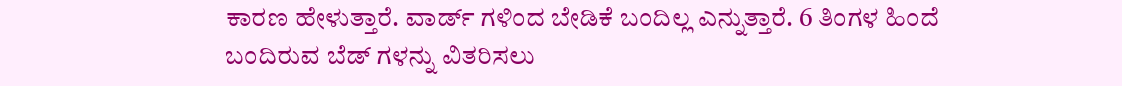ಕಾರಣ ಹೇಳುತ್ತಾರೆ. ವಾರ್ಡ್ ಗಳಿಂದ ಬೇಡಿಕೆ ಬಂದಿಲ್ಲ ಎನ್ನುತ್ತಾರೆ. 6 ತಿಂಗಳ ಹಿಂದೆ ಬಂದಿರುವ ಬೆಡ್ ಗಳನ್ನು ವಿತರಿಸಲು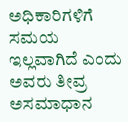ಅಧಿಕಾರಿಗಳಿಗೆ ಸಮಯ ಇಲ್ಲವಾಗಿದೆ ಎಂದು ಅವರು ತೀವ್ರ ಅಸಮಾಧಾನ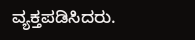ವ್ಯಕ್ತಪಡಿಸಿದರು.